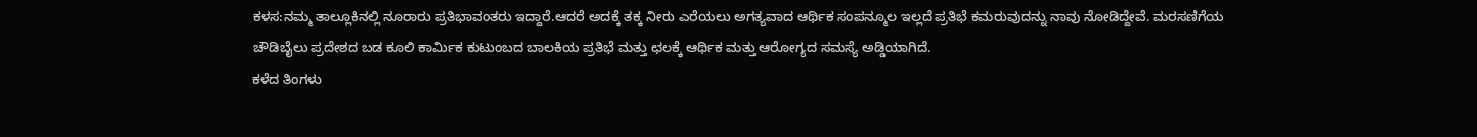ಕಳಸ:ನಮ್ಮ ತಾಲ್ಲೂಕಿನಲ್ಲಿ ನೂರಾರು ಪ್ರತಿಭಾವಂತರು ಇದ್ದಾರೆ.ಆದರೆ ಅದಕ್ಕೆ ತಕ್ಕ ನೀರು ಎರೆಯಲು ಅಗತ್ಯವಾದ ಆರ್ಥಿಕ ಸಂಪನ್ಮೂಲ ಇಲ್ಲದೆ ಪ್ರತಿಭೆ ಕಮರುವುದನ್ನು ನಾವು ನೋಡಿದ್ದೇವೆ. ಮರಸಣಿಗೆಯ ಚೌಡಿಬೈಲು ಪ್ರದೇಶದ ಬಡ ಕೂಲಿ ಕಾರ್ಮಿಕ ಕುಟುಂಬದ ಬಾಲಕಿಯ ಪ್ರತಿಭೆ ಮತ್ತು ಛಲಕ್ಕೆ ಆರ್ಥಿಕ ಮತ್ತು ಆರೋಗ್ಯದ ಸಮಸ್ಯೆ ಅಡ್ಡಿಯಾಗಿದೆ.
ಕಳೆದ ತಿಂಗಳು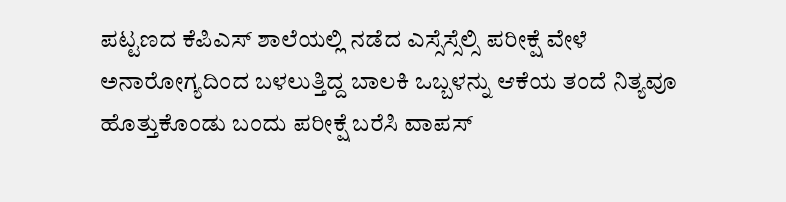ಪಟ್ಟಣದ ಕೆಪಿಎಸ್ ಶಾಲೆಯಲ್ಲಿ ನಡೆದ ಎಸ್ಸೆಸ್ಸೆಲ್ಸಿ ಪರೀಕ್ಷೆ ವೇಳೆ ಅನಾರೋಗ್ಯದಿಂದ ಬಳಲುತ್ತಿದ್ದ ಬಾಲಕಿ ಒಬ್ಬಳನ್ನು ಆಕೆಯ ತಂದೆ ನಿತ್ಯವೂ ಹೊತ್ತುಕೊಂಡು ಬಂದು ಪರೀಕ್ಷೆ ಬರೆಸಿ ವಾಪಸ್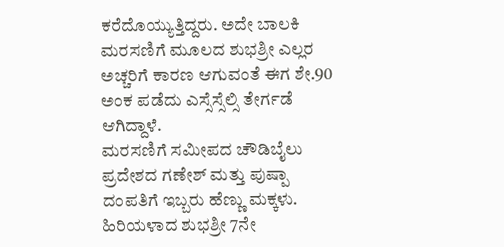ಕರೆದೊಯ್ಯುತ್ತಿದ್ದರು. ಅದೇ ಬಾಲಕಿ ಮರಸಣಿಗೆ ಮೂಲದ ಶುಭಶ್ರೀ ಎಲ್ಲರ ಅಚ್ಚರಿಗೆ ಕಾರಣ ಆಗುವಂತೆ ಈಗ ಶೇ.90 ಅಂಕ ಪಡೆದು ಎಸ್ಸೆಸ್ಸೆಲ್ಸಿ ತೇರ್ಗಡೆ ಆಗಿದ್ದಾಳೆ.
ಮರಸಣಿಗೆ ಸಮೀಪದ ಚೌಡಿಬೈಲು ಪ್ರದೇಶದ ಗಣೇಶ್ ಮತ್ತು ಪುಷ್ಪಾ ದಂಪತಿಗೆ ಇಬ್ಬರು ಹೆಣ್ಣು ಮಕ್ಕಳು. ಹಿರಿಯಳಾದ ಶುಭಶ್ರೀ 7ನೇ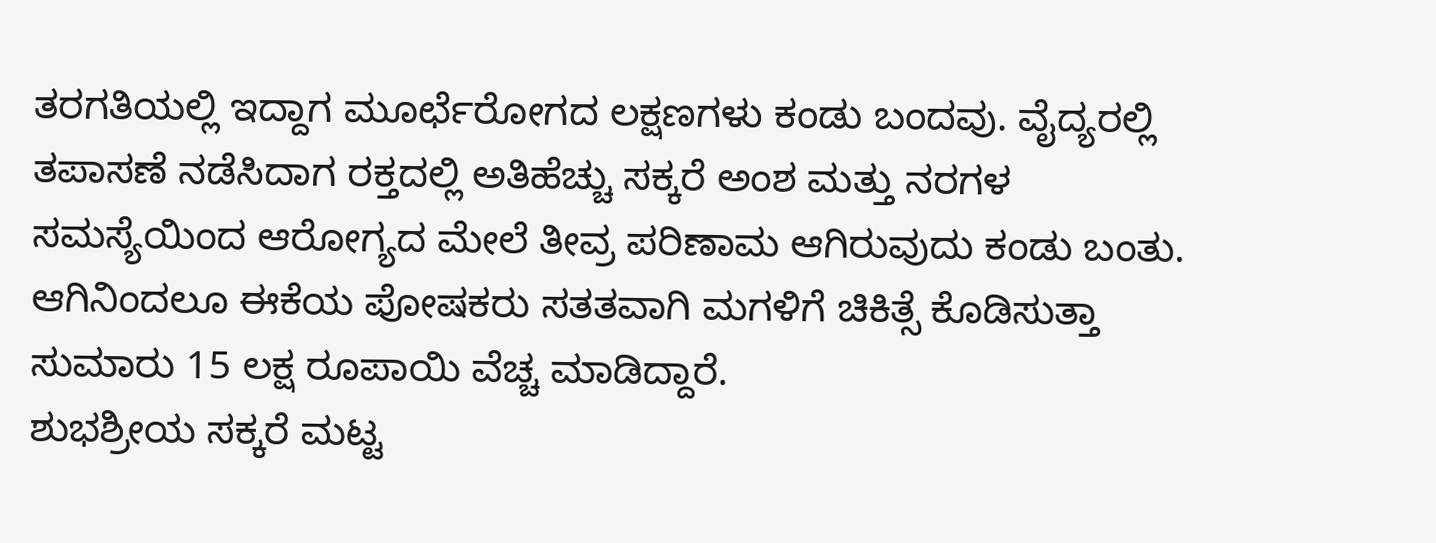ತರಗತಿಯಲ್ಲಿ ಇದ್ದಾಗ ಮೂರ್ಛೆರೋಗದ ಲಕ್ಷಣಗಳು ಕಂಡು ಬಂದವು. ವೈದ್ಯರಲ್ಲಿ ತಪಾಸಣೆ ನಡೆಸಿದಾಗ ರಕ್ತದಲ್ಲಿ ಅತಿಹೆಚ್ಚು ಸಕ್ಕರೆ ಅಂಶ ಮತ್ತು ನರಗಳ ಸಮಸ್ಯೆಯಿಂದ ಆರೋಗ್ಯದ ಮೇಲೆ ತೀವ್ರ ಪರಿಣಾಮ ಆಗಿರುವುದು ಕಂಡು ಬಂತು. ಆಗಿನಿಂದಲೂ ಈಕೆಯ ಪೋಷಕರು ಸತತವಾಗಿ ಮಗಳಿಗೆ ಚಿಕಿತ್ಸೆ ಕೊಡಿಸುತ್ತಾ ಸುಮಾರು 15 ಲಕ್ಷ ರೂಪಾಯಿ ವೆಚ್ಚ ಮಾಡಿದ್ದಾರೆ.
ಶುಭಶ್ರೀಯ ಸಕ್ಕರೆ ಮಟ್ಟ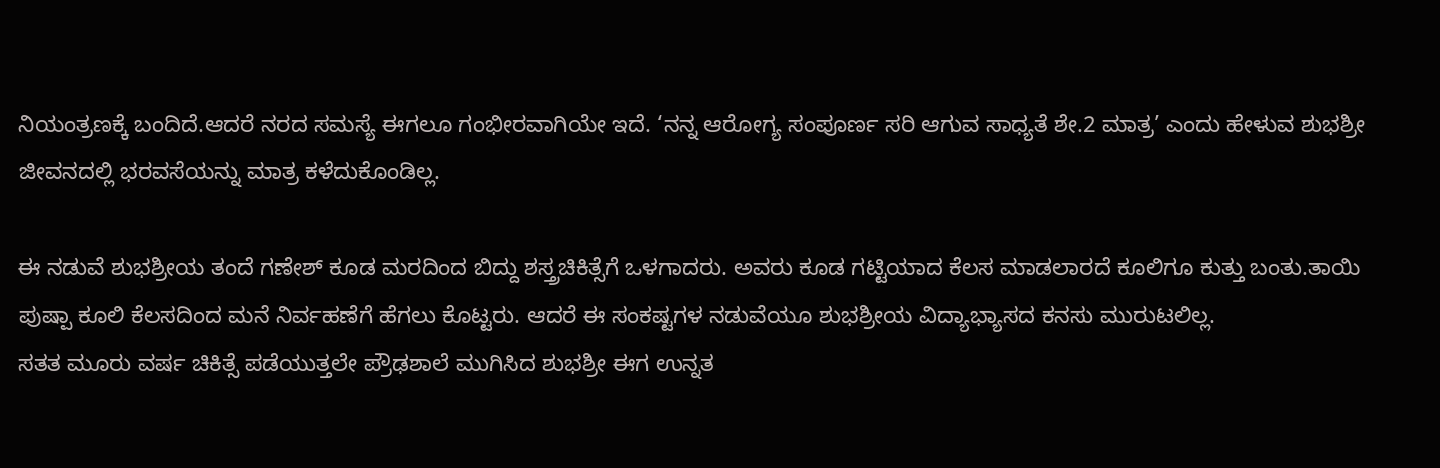ನಿಯಂತ್ರಣಕ್ಕೆ ಬಂದಿದೆ.ಆದರೆ ನರದ ಸಮಸ್ಯೆ ಈಗಲೂ ಗಂಭೀರವಾಗಿಯೇ ಇದೆ. ‘ನನ್ನ ಆರೋಗ್ಯ ಸಂಪೂರ್ಣ ಸರಿ ಆಗುವ ಸಾಧ್ಯತೆ ಶೇ.2 ಮಾತ್ರ’ ಎಂದು ಹೇಳುವ ಶುಭಶ್ರೀ ಜೀವನದಲ್ಲಿ ಭರವಸೆಯನ್ನು ಮಾತ್ರ ಕಳೆದುಕೊಂಡಿಲ್ಲ.

ಈ ನಡುವೆ ಶುಭಶ್ರೀಯ ತಂದೆ ಗಣೇಶ್ ಕೂಡ ಮರದಿಂದ ಬಿದ್ದು ಶಸ್ತ್ರಚಿಕಿತ್ಸೆಗೆ ಒಳಗಾದರು. ಅವರು ಕೂಡ ಗಟ್ಟಿಯಾದ ಕೆಲಸ ಮಾಡಲಾರದೆ ಕೂಲಿಗೂ ಕುತ್ತು ಬಂತು.ತಾಯಿ ಪುಷ್ಪಾ ಕೂಲಿ ಕೆಲಸದಿಂದ ಮನೆ ನಿರ್ವಹಣೆಗೆ ಹೆಗಲು ಕೊಟ್ಟರು. ಆದರೆ ಈ ಸಂಕಷ್ಟಗಳ ನಡುವೆಯೂ ಶುಭಶ್ರೀಯ ವಿದ್ಯಾಭ್ಯಾಸದ ಕನಸು ಮುರುಟಲಿಲ್ಲ.
ಸತತ ಮೂರು ವರ್ಷ ಚಿಕಿತ್ಸೆ ಪಡೆಯುತ್ತಲೇ ಪ್ರೌಢಶಾಲೆ ಮುಗಿಸಿದ ಶುಭಶ್ರೀ ಈಗ ಉನ್ನತ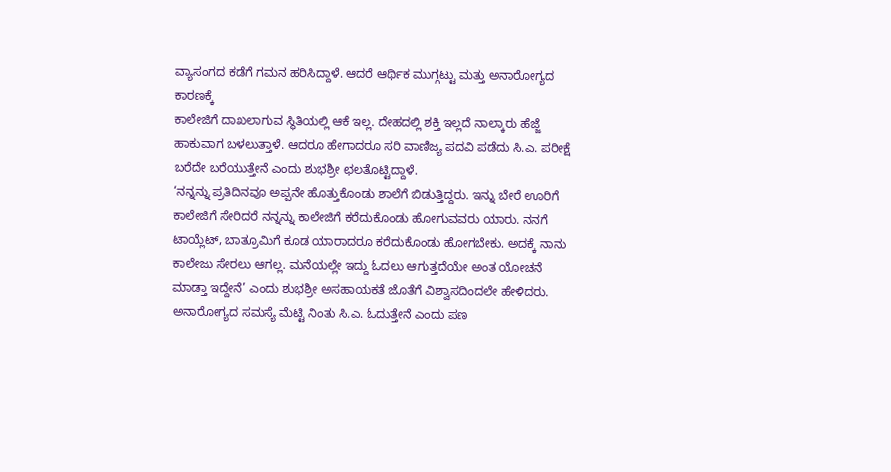ವ್ಯಾಸಂಗದ ಕಡೆಗೆ ಗಮನ ಹರಿಸಿದ್ದಾಳೆ. ಆದರೆ ಆರ್ಥಿಕ ಮುಗ್ಗಟ್ಟು ಮತ್ತು ಅನಾರೋಗ್ಯದ ಕಾರಣಕ್ಕೆ
ಕಾಲೇಜಿಗೆ ದಾಖಲಾಗುವ ಸ್ಥಿತಿಯಲ್ಲಿ ಆಕೆ ಇಲ್ಲ. ದೇಹದಲ್ಲಿ ಶಕ್ತಿ ಇಲ್ಲದೆ ನಾಲ್ಕಾರು ಹೆಜ್ಜೆ ಹಾಕುವಾಗ ಬಳಲುತ್ತಾಳೆ. ಆದರೂ ಹೇಗಾದರೂ ಸರಿ ವಾಣಿಜ್ಯ ಪದವಿ ಪಡೆದು ಸಿ.ಎ. ಪರೀಕ್ಷೆ ಬರೆದೇ ಬರೆಯುತ್ತೇನೆ ಎಂದು ಶುಭಶ್ರೀ ಛಲತೊಟ್ಟಿದ್ದಾಳೆ.
‘ನನ್ನನ್ನು ಪ್ರತಿದಿನವೂ ಅಪ್ಪನೇ ಹೊತ್ತುಕೊಂಡು ಶಾಲೆಗೆ ಬಿಡುತ್ತಿದ್ದರು. ಇನ್ನು ಬೇರೆ ಊರಿಗೆ ಕಾಲೇಜಿಗೆ ಸೇರಿದರೆ ನನ್ನನ್ನು ಕಾಲೇಜಿಗೆ ಕರೆದುಕೊಂಡು ಹೋಗುವವರು ಯಾರು. ನನಗೆ ಟಾಯ್ಲೆಟ್, ಬಾತ್ರೂಮಿಗೆ ಕೂಡ ಯಾರಾದರೂ ಕರೆದುಕೊಂಡು ಹೋಗಬೇಕು. ಅದಕ್ಕೆ ನಾನು ಕಾಲೇಜು ಸೇರಲು ಆಗಲ್ಲ. ಮನೆಯಲ್ಲೇ ಇದ್ದು ಓದಲು ಆಗುತ್ತದೆಯೇ ಅಂತ ಯೋಚನೆ ಮಾಡ್ತಾ ಇದ್ದೇನೆ’ ಎಂದು ಶುಭಶ್ರೀ ಅಸಹಾಯಕತೆ ಜೊತೆಗೆ ವಿಶ್ವಾಸದಿಂದಲೇ ಹೇಳಿದರು.
ಅನಾರೋಗ್ಯದ ಸಮಸ್ಯೆ ಮೆಟ್ಟಿ ನಿಂತು ಸಿ.ಎ. ಓದುತ್ತೇನೆ ಎಂದು ಪಣ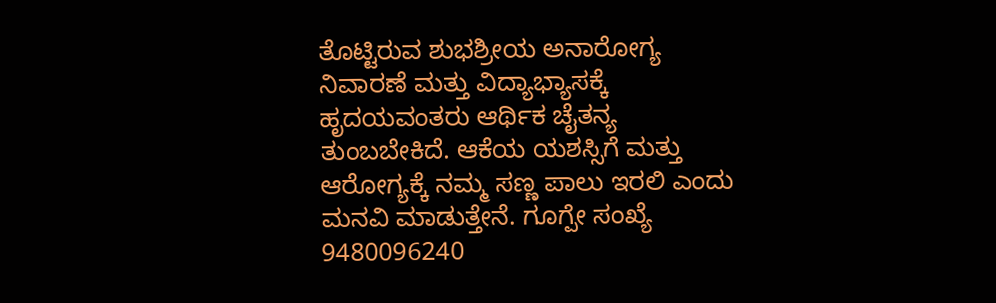ತೊಟ್ಟಿರುವ ಶುಭಶ್ರೀಯ ಅನಾರೋಗ್ಯ ನಿವಾರಣೆ ಮತ್ತು ವಿದ್ಯಾಭ್ಯಾಸಕ್ಕೆ ಹೃದಯವಂತರು ಆರ್ಥಿಕ ಚೈತನ್ಯ ತುಂಬಬೇಕಿದೆ. ಆಕೆಯ ಯಶಸ್ಸಿಗೆ ಮತ್ತು ಆರೋಗ್ಯಕ್ಕೆ ನಮ್ಮ ಸಣ್ಣ ಪಾಲು ಇರಲಿ ಎಂದು ಮನವಿ ಮಾಡುತ್ತೇನೆ. ಗೂಗ್ಪೇ ಸಂಖ್ಯೆ 9480096240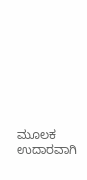ಮೂಲಕ ಉದಾರವಾಗಿ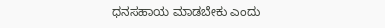ಧನಸಹಾಯ ಮಾಡಬೇಕು ಎಂದು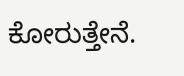ಕೋರುತ್ತೇನೆ.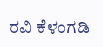ರವಿ ಕೆಳಂಗಡಿ